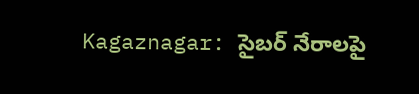Kagaznagar: సైబర్ నేరాలపై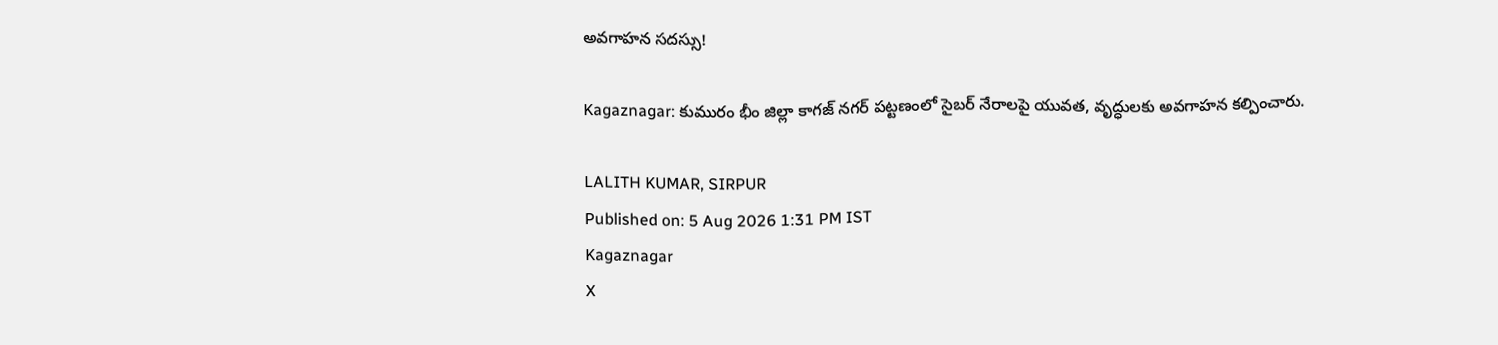అవగాహన సదస్సు!

Kagaznagar: కుమురం భీం జిల్లా కాగజ్ నగర్ పట్టణంలో సైబర్ నేరాలపై యువత, వృద్ధులకు అవగాహన కల్పించారు.

LALITH KUMAR, SIRPUR
Published on: 5 Aug 2026 1:31 PM IST
Kagaznagar
X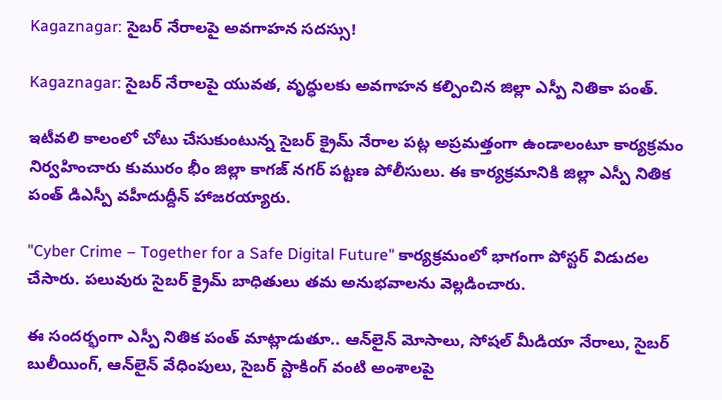Kagaznagar: సైబర్ నేరాలపై అవగాహన సదస్సు!

Kagaznagar: సైబర్ నేరాలపై యువత, వృద్ధులకు అవగాహన కల్పించిన జిల్లా ఎస్పీ నితికా పంత్.

ఇటీవలి కాలంలో చోటు చేసుకుంటున్న సైబర్ క్రైమ్ నేరాల పట్ల అప్రమత్తంగా ఉండాలంటూ కార్యక్రమం నిర్వహించారు కుమురం భీం జిల్లా కాగజ్ నగర్ పట్టణ పోలీసులు. ఈ కార్యక్రమానికి జిల్లా ఎస్పీ నితిక పంత్ డిఎస్పీ వహీదుద్దీన్ హాజరయ్యారు.

"Cyber Crime – Together for a Safe Digital Future" కార్యక్రమంలో భాగంగా పోస్టర్ విడుదల చేసారు. పలువురు సైబర్ క్రైమ్ బాధితులు తమ అనుభవాలను వెల్లడించారు.

ఈ సందర్భంగా ఎస్పీ నితిక పంత్ మాట్లాడుతూ.. ఆన్‌లైన్ మోసాలు, సోషల్ మీడియా నేరాలు, సైబర్ బులీయింగ్, ఆన్‌లైన్ వేధింపులు, సైబర్ స్టాకింగ్ వంటి అంశాలపై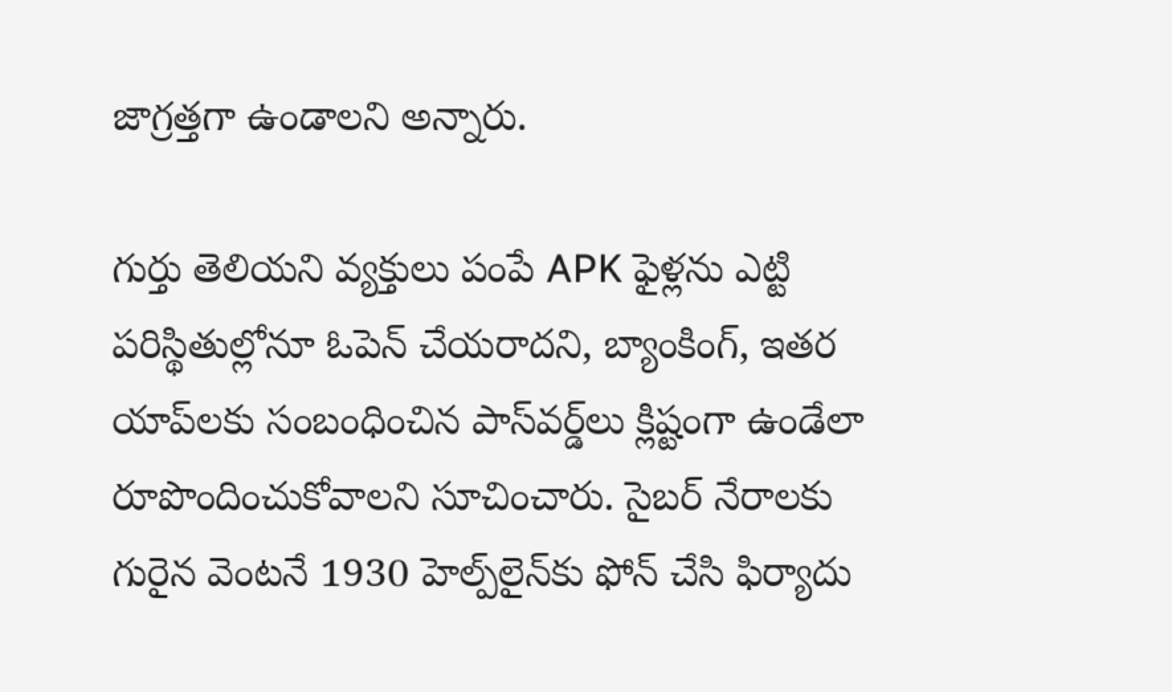జాగ్రత్తగా ఉండాలని అన్నారు.

గుర్తు తెలియని వ్యక్తులు పంపే APK ఫైళ్లను ఎట్టి పరిస్థితుల్లోనూ ఓపెన్ చేయరాదని, బ్యాంకింగ్, ఇతర యాప్‌లకు సంబంధించిన పాస్‌వర్డ్‌లు క్లిష్టంగా ఉండేలా రూపొందించుకోవాలని సూచించారు. సైబర్ నేరాలకు గురైన వెంటనే 1930 హెల్ప్‌లైన్‌కు ఫోన్ చేసి ఫిర్యాదు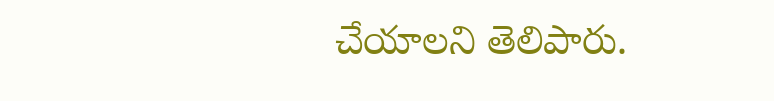చేయాలని తెలిపారు.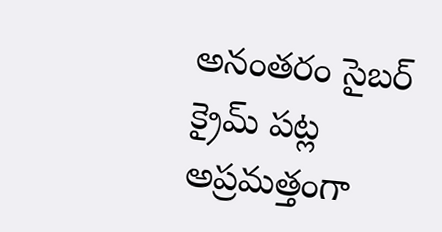అనంతరం సైబర్ క్రైమ్ పట్ల అప్రమత్తంగా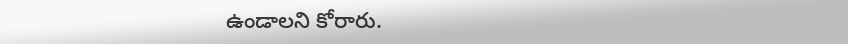ఉండాలని కోరారు.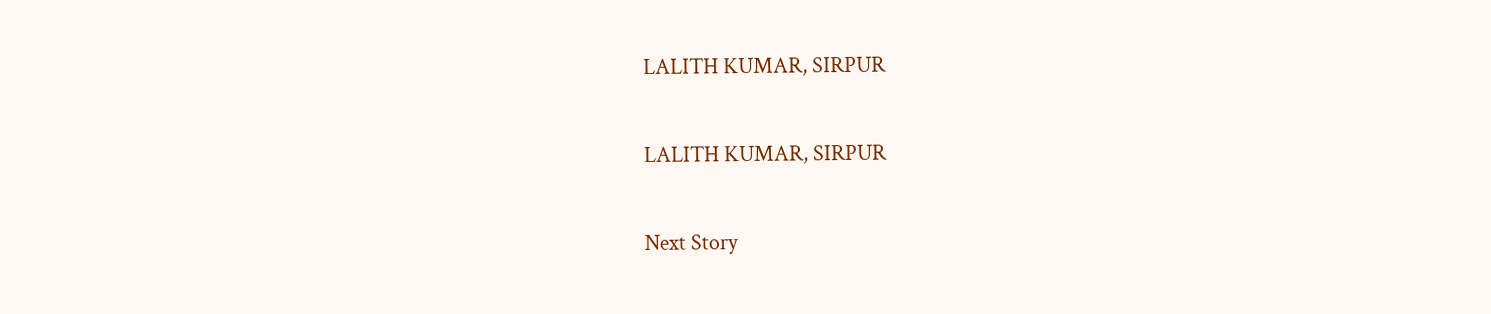LALITH KUMAR, SIRPUR

LALITH KUMAR, SIRPUR

Next Story